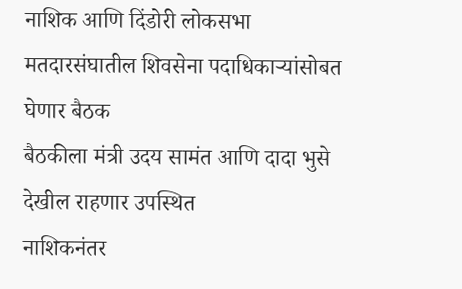नाशिक आणि दिंडोरी लोकसभा मतदारसंघातील शिवसेना पदाधिकाऱ्यांसोबत घेणार बैठक
बैठकीला मंत्री उदय सामंत आणि दादा भुसे देखील राहणार उपस्थित
नाशिकनंतर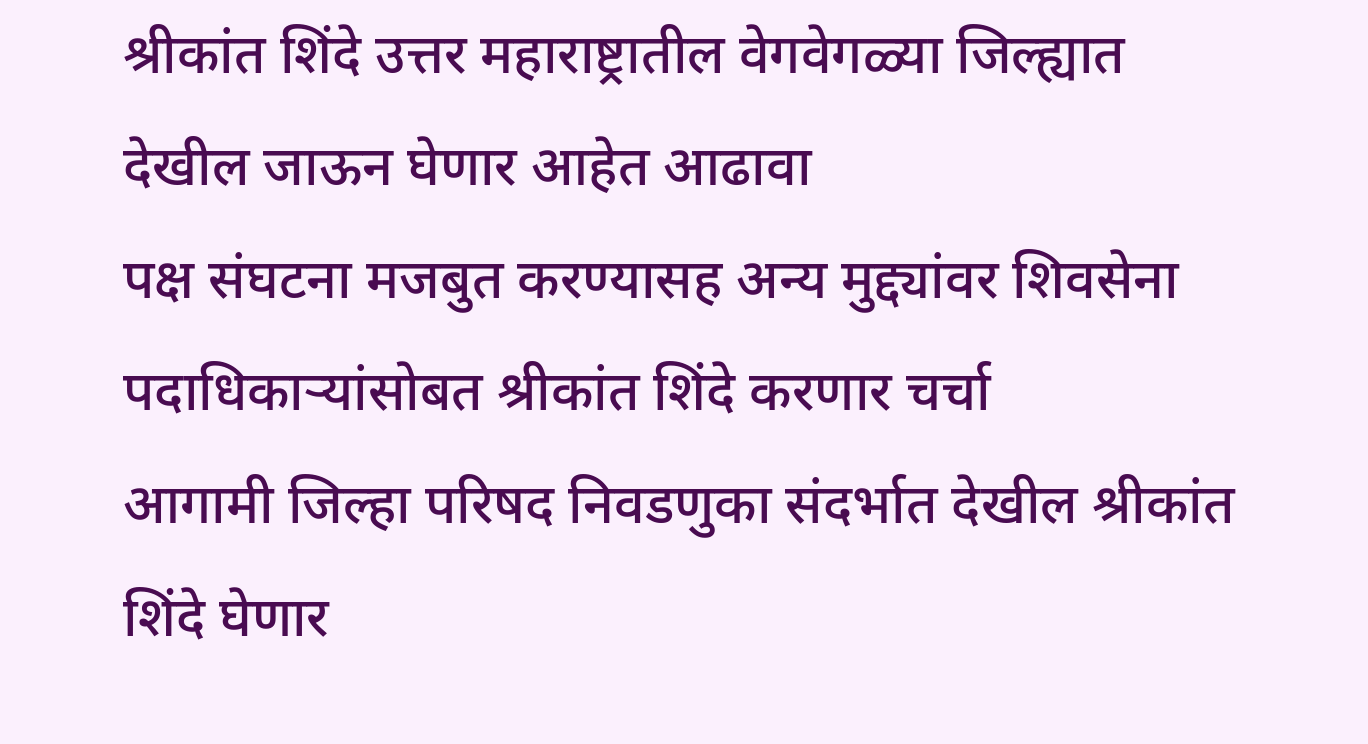श्रीकांत शिंदे उत्तर महाराष्ट्रातील वेगवेगळ्या जिल्ह्यात देखील जाऊन घेणार आहेत आढावा
पक्ष संघटना मजबुत करण्यासह अन्य मुद्द्यांवर शिवसेना पदाधिकाऱ्यांसोबत श्रीकांत शिंदे करणार चर्चा
आगामी जिल्हा परिषद निवडणुका संदर्भात देखील श्रीकांत शिंदे घेणार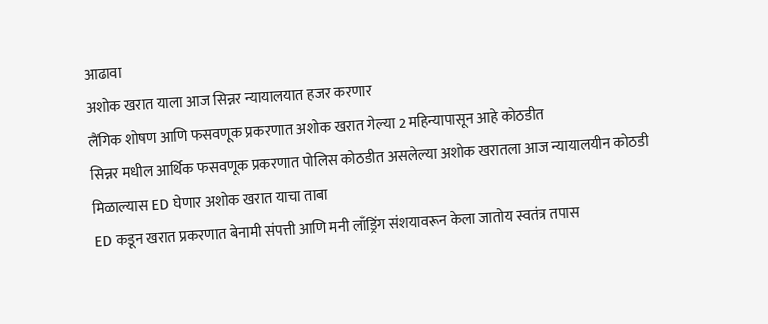आढावा
अशोक खरात याला आज सिन्नर न्यायालयात हजर करणार
लैंगिक शोषण आणि फसवणूक प्रकरणात अशोक खरात गेल्या 2 महिन्यापासून आहे कोठडीत
सिन्नर मधील आर्थिक फसवणूक प्रकरणात पोलिस कोठडीत असलेल्या अशोक खरातला आज न्यायालयीन कोठडी मिळाल्यास ED घेणार अशोक खरात याचा ताबा
ED कडून खरात प्रकरणात बेनामी संपत्ती आणि मनी लाँड्रिंग संशयावरून केला जातोय स्वतंत्र तपास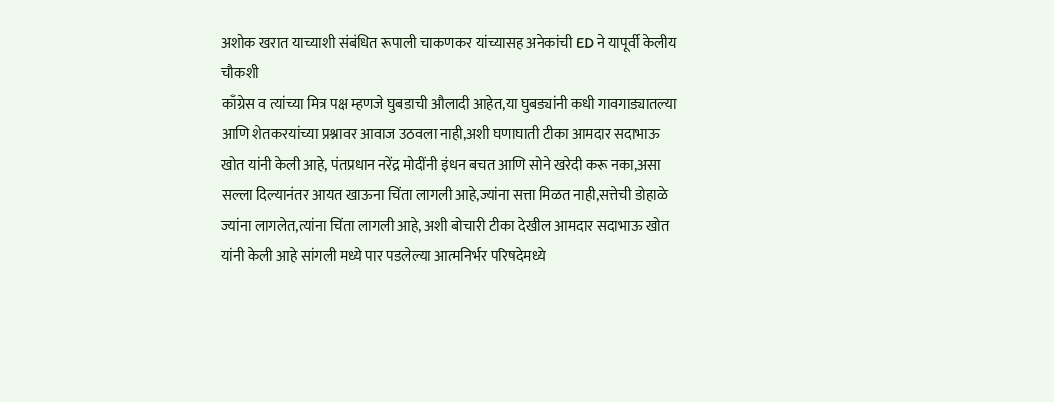अशोक खरात याच्याशी संबंधित रूपाली चाकणकर यांच्यासह अनेकांची ED ने यापूर्वी केलीय चौकशी
काँग्रेस व त्यांच्या मित्र पक्ष म्हणजे घुबडाची औलादी आहेत,या घुबड्यांनी कधी गावगाड्यातल्या आणि शेतकरयांच्या प्रश्नावर आवाज उठवला नाही,अशी घणाघाती टीका आमदार सदाभाऊ खोत यांनी केली आहे, पंतप्रधान नरेंद्र मोदींनी इंधन बचत आणि सोने खरेदी करू नका,असा सल्ला दिल्यानंतर आयत खाऊना चिंता लागली आहे,ज्यांना सत्ता मिळत नाही,सत्तेची डोहाळे ज्यांना लागलेत,त्यांना चिंता लागली आहे, अशी बोचारी टीका देखील आमदार सदाभाऊ खोत यांनी केली आहे सांगली मध्ये पार पडलेल्या आत्मनिर्भर परिषदेमध्ये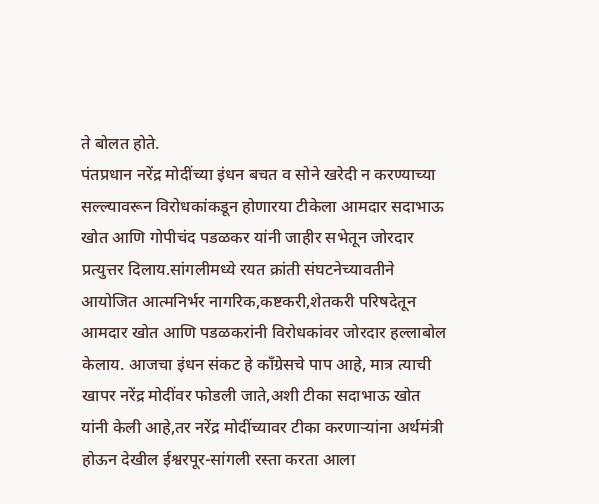ते बोलत होते.
पंतप्रधान नरेंद्र मोदींच्या इंधन बचत व सोने खरेदी न करण्याच्या सल्ल्यावरून विरोधकांकडून होणारया टीकेला आमदार सदाभाऊ खोत आणि गोपीचंद पडळकर यांनी जाहीर सभेतून जोरदार प्रत्युत्तर दिलाय.सांगलीमध्ये रयत क्रांती संघटनेच्यावतीने आयोजित आत्मनिर्भर नागरिक,कष्टकरी,शेतकरी परिषदेतून आमदार खोत आणि पडळकरांनी विरोधकांवर जोरदार हल्लाबोल केलाय. आजचा इंधन संकट हे काँग्रेसचे पाप आहे, मात्र त्याची खापर नरेंद्र मोदींवर फोडली जाते,अशी टीका सदाभाऊ खोत यांनी केली आहे,तर नरेंद्र मोदींच्यावर टीका करणाऱ्यांना अर्थमंत्री होऊन देखील ईश्वरपूर-सांगली रस्ता करता आला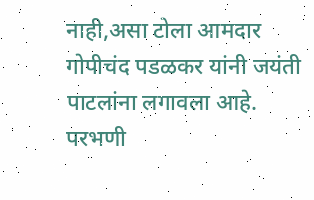नाही,असा टोला आमदार गोपीचंद पडळकर यांनी जयंती पाटलांना लगावला आहे.
परभणी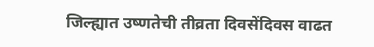जिल्ह्यात उष्णतेची तीव्रता दिवसेंदिवस वाढत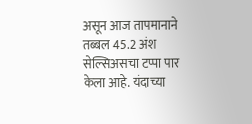असून आज तापमानाने तब्बल 45.2 अंश सेल्सिअसचा टप्पा पार केला आहे. यंदाच्या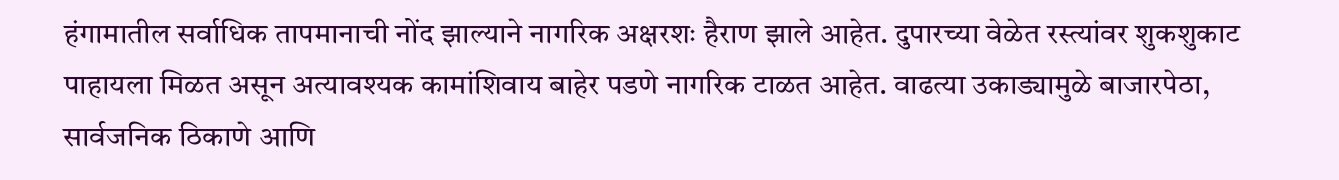हंगामातील सर्वाधिक तापमानाची नोंद झाल्याने नागरिक अक्षरशः हैराण झाले आहेत. दुपारच्या वेळेत रस्त्यांवर शुकशुकाट पाहायला मिळत असून अत्यावश्यक कामांशिवाय बाहेर पडणे नागरिक टाळत आहेत. वाढत्या उकाड्यामुळे बाजारपेठा, सार्वजनिक ठिकाणे आणि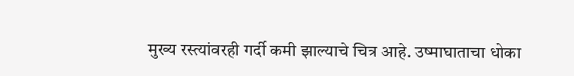मुख्य रस्त्यांवरही गर्दी कमी झाल्याचे चित्र आहे. उष्माघाताचा धोका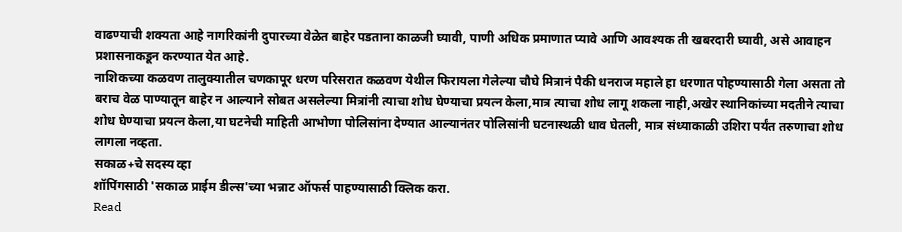वाढण्याची शक्यता आहे नागरिकांनी दुपारच्या वेळेत बाहेर पडताना काळजी घ्यावी, पाणी अधिक प्रमाणात प्यावे आणि आवश्यक ती खबरदारी घ्यावी, असे आवाहन प्रशासनाकडून करण्यात येत आहे.
नाशिकच्या कळवण तालुक्यातील चणकापूर धरण परिसरात कळवण येथील फिरायला गेलेल्या चौघे मित्रानं पैकी धनराज महाले हा धरणात पोहण्यासाठी गेला असता तो बराच वेळ पाण्यातून बाहेर न आल्याने सोबत असलेल्या मित्रांनी त्याचा शोध घेण्याचा प्रयत्न केला,मात्र त्याचा शोध लागू शकला नाही,अखेर स्थानिकांच्या मदतीने त्याचा शोध घेण्याचा प्रयत्न केला,या घटनेची माहिती आभोणा पोलिसांना देण्यात आल्यानंतर पोलिसांनी घटनास्थळी धाव घेतली, मात्र संध्याकाळी उशिरा पर्यंत तरुणाचा शोध लागला नव्हता.
सकाळ+चे सदस्य व्हा
शॉपिंगसाठी 'सकाळ प्राईम डील्स'च्या भन्नाट ऑफर्स पाहण्यासाठी क्लिक करा.
Read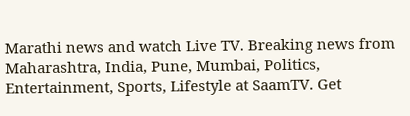Marathi news and watch Live TV. Breaking news from Maharashtra, India, Pune, Mumbai, Politics, Entertainment, Sports, Lifestyle at SaamTV. Get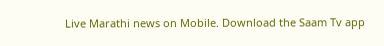Live Marathi news on Mobile. Download the Saam Tv app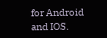for Android and IOS.